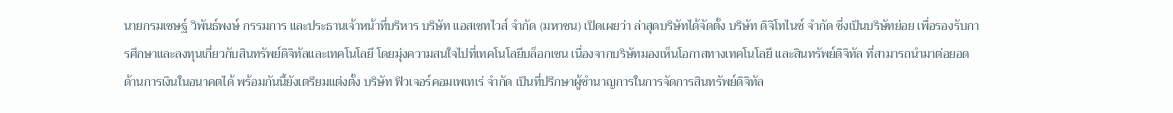นายกรมเชษฐ์ วิพันธ์พงษ์ กรรมการ และประธานเจ้าหน้าที่บริหาร บริษัท แอสเซทไวส์ จำกัด (มหาชน) เปิดเผยว่า ล่าสุดบริษัทได้จัดตั้ง บริษัท ดิจิโทไนซ์ จำกัด ซึ่งเป็นบริษัทย่อย เพื่อรองรับการศึกษาและลงทุนเกี่ยวกับสินทรัพย์ดิจิทัลและเทคโนโลยี โดยมุ่งความสนใจไปที่เทคโนโลยีบล็อกเชน เนื่องจากบริษัทมองเห็นโอกาสทางเทคโนโลยี และสินทรัพย์ดิจิทัล ที่สามารถนำมาต่อยอดด้านการเงินในอนาคตได้ พร้อมกันนี้ยังเตรียมแต่งตั้ง บริษัท ฟิวเจอร์คอมเพเทเร่ จำกัด เป็นที่ปรึกษาผู้ชำนาญการในการจัดการสินทรัพย์ดิจิทัล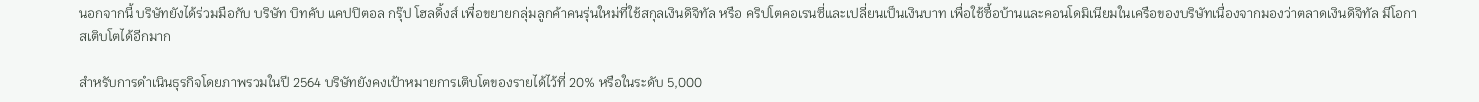นอกจากนี้ บริษัทยังได้ร่วมมือกับ บริษัท บิทคับ แคปปิตอล กรุ๊ป โฮลดิ้งส์ เพื่อขยายกลุ่มลูกค้าคนรุ่นใหม่ที่ใช้สกุลเงินดิจิทัล หรือ คริปโตคอเรนซี่และเปลี่ยนเป็นเงินบาท เพื่อใช้ซื้อบ้านและคอนโดมิเนียมในเครือของบริษัทเนื่องจากมองว่าตลาดเงินดิจิทัล มีโอกาสเติบโตได้อีกมาก

สำหรับการดำเนินธุรกิจโดยภาพรวมในปี 2564 บริษัทยังคงเป้าหมายการเติบโตของรายได้ไว้ที่ 20% หรือในระดับ 5,000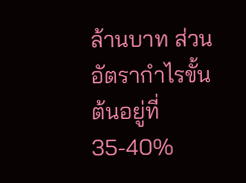ล้านบาท ส่วนอัตรากำไรขั้นต้นอยู่ที่ 35-40%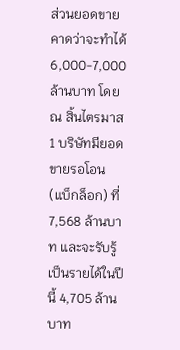ส่วนยอดขายคาดว่าจะทำได้ 6,000-7,000 ล้านบาท โดย ณ สิ้นไตรมาส 1 บริษัทมียอดขายรอโอน (แบ็กล็อก) ที่ 7,568 ล้านบาท และจะรับรู้เป็นรายได้ในปีนี้ 4,705 ล้านบาท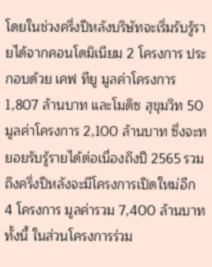โดยในช่วงครึ่งปีหลังบริษัทจะเริ่มรับรู้รายได้จากคอนโดมิเนียม 2 โครงการ ประกอบด้วย เคฟ ทียู มูลค่าโครงการ 1,807 ล้านบาท และโมดิซ สุขุมวิท 50 มูลค่าโครงการ 2,100 ล้านบาท ซึ่งจะทยอยรับรู้รายได้ต่อเนื่องถึงปี 2565 รวมถึงครึ่งปีหลังจะมีโครงการเปิดใหม่อีก 4 โครงการ มูลค่ารวม 7,400 ล้านบาท ทั้งนี้ ในส่วนโครงการร่วม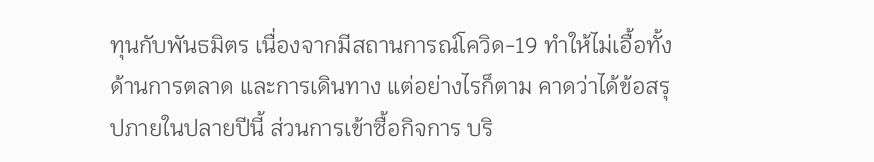ทุนกับพันธมิตร เนื่องจากมีสถานการณ์โควิด-19 ทำให้ไม่เอื้อทั้งด้านการตลาด และการเดินทาง แต่อย่างไรก็ตาม คาดว่าได้ข้อสรุปภายในปลายปีนี้ ส่วนการเข้าซื้อกิจการ บริ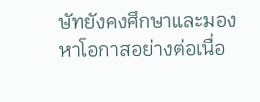ษัทยังคงศึกษาและมองหาโอกาสอย่างต่อเนื่อ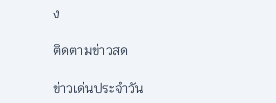ง

ติดตามข่าวสด

ข่าวเด่นประจำวัน